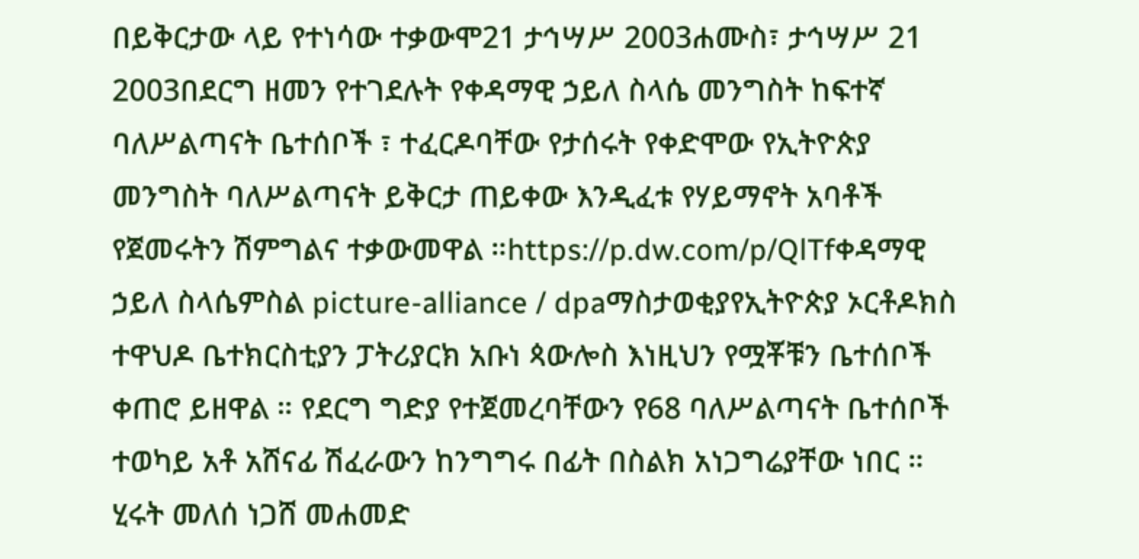በይቅርታው ላይ የተነሳው ተቃውሞ21 ታኅሣሥ 2003ሐሙስ፣ ታኅሣሥ 21 2003በደርግ ዘመን የተገደሉት የቀዳማዊ ኃይለ ስላሴ መንግስት ከፍተኛ ባለሥልጣናት ቤተሰቦች ፣ ተፈርዶባቸው የታሰሩት የቀድሞው የኢትዮጵያ መንግስት ባለሥልጣናት ይቅርታ ጠይቀው እንዲፈቱ የሃይማኖት አባቶች የጀመሩትን ሽምግልና ተቃውመዋል ።https://p.dw.com/p/QlTfቀዳማዊ ኃይለ ስላሴምስል picture-alliance / dpaማስታወቂያየኢትዮጵያ ኦርቶዶክስ ተዋህዶ ቤተክርስቲያን ፓትሪያርክ አቡነ ጳውሎስ እነዚህን የሟቾቹን ቤተሰቦች ቀጠሮ ይዘዋል ። የደርግ ግድያ የተጀመረባቸውን የ68 ባለሥልጣናት ቤተሰቦች ተወካይ አቶ አሸናፊ ሽፈራውን ከንግግሩ በፊት በስልክ አነጋግሬያቸው ነበር ። ሂሩት መለሰ ነጋሸ መሐመድ